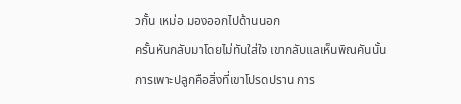วกั้น เหม่อ มองออกไปด้านนอก
ครั้นหันกลับมาโดยไม่ทันใส่ใจ เขากลับแลเห็นพิณคันนั้น
การเพาะปลูกคือสิ่งที่เขาโปรดปราน การ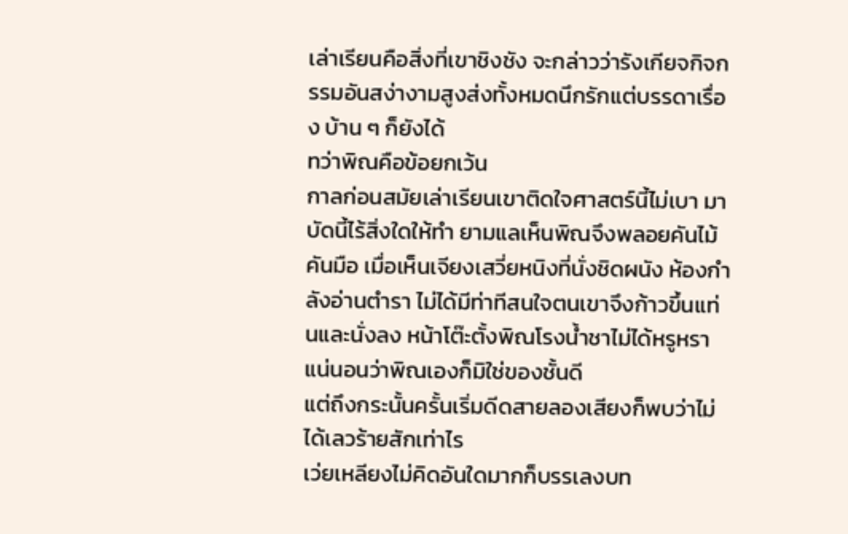เล่าเรียนคือสิ่งที่เขาชิงชัง จะกล่าวว่ารังเกียจกิจกรรมอันสง่างามสูงส่งทั้งหมดนึกรักแต่บรรดาเรื่อง บ้าน ๆ ก็ยังได้
ทว่าพิณคือข้อยกเว้น
กาลก่อนสมัยเล่าเรียนเขาติดใจศาสตร์นี้ไม่เบา มาบัดนี้ไร้สิ่งใดให้ทำ ยามแลเห็นพิณจึงพลอยคันไม้คันมือ เมื่อเห็นเจียงเสวี่ยหนิงที่นั่งชิดผนัง ห้องกำลังอ่านตำรา ไม่ได้มีท่าทีสนใจตนเขาจึงก้าวขึ้นแท่นและนั่งลง หน้าโต๊ะตั้งพิณโรงน้ำชาไม่ได้หรูหรา แน่นอนว่าพิณเองก็มิใช่ของชั้นดี
แต่ถึงกระนั้นครั้นเริ่มดีดสายลองเสียงก็พบว่าไม่ได้เลวร้ายสักเท่าไร
เว่ยเหลียงไม่คิดอันใดมากก็บรรเลงบท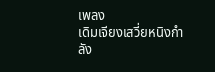เพลง
เดิมเจียงเสวี่ยหนิงกำลัง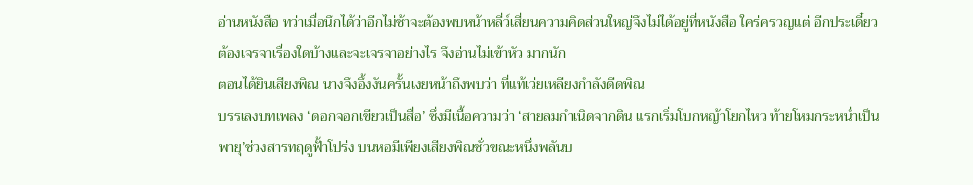อ่านหนังสือ ทว่าเมื่อนึกได้ว่าอีกไม่ช้าจะต้องพบหน้าหลี่ว์เสี่ยนความคิดส่วนใหญ่จึงไม่ได้อยู่ที่หนังสือ ใคร่ครวญแต่ อีกประเดี๋ยวต้องเจรจาเรื่องใดบ้างและจะเจรจาอย่างไร จึงอ่านไม่เข้าหัว มากนัก
ตอนได้ยินเสียงพิณ นางจึงอึ้งงันครั้นเงยหน้าถึงพบว่า ที่แท้เว่ยเหลียงกำลังดีดพิณ
บรรเลงบทเพลง ‘ดอกจอกเขียวเป็นสื่อ’ ซึ่งมีเนื้อความว่า ‘สายลมกำเนิดจากดิน แรกเริ่มโบกหญ้าโยกไหว ท้ายโหมกระหน่ำเป็นพายุ’ช่วงสารทฤดูฟั้าโปร่ง บนหอมีเพียงเสียงพิณชั่วขณะหนึ่งพลันบ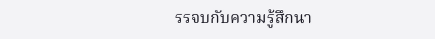รรจบกับความรู้สึกนา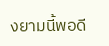งยามนี้พอดี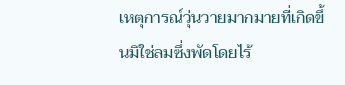เหตุการณ์วุ่นวายมากมายที่เกิดขึ้นมิใช่ลมซึ่งพัดโดยไร้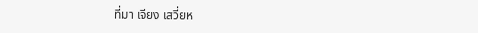ที่มา เจียง เสวี่ยห